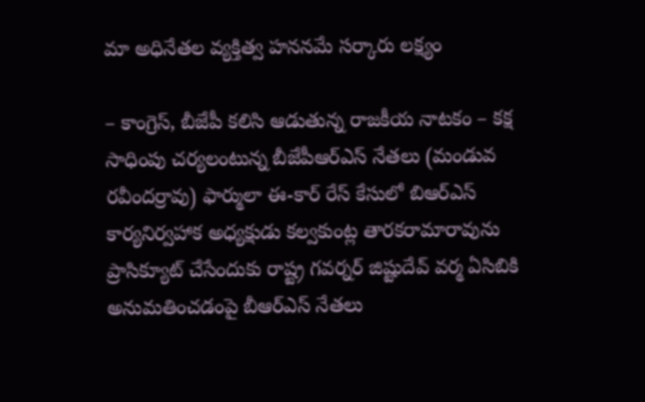మా అధినేతల వ్యక్తిత్వ హననమే సర్కారు లక్ష్యం

– కాంగ్రెస్, బీజేపీ కలిసి ఆడుతున్న రాజకీయ నాటకం – కక్ష సాధింపు చర్యలంటున్న బీజేపీఆర్ఎస్ నేతలు (మండువ రవీందర్రావు) ఫార్ములా ఈ-కార్ రేస్ కేసులో బిఆర్ఎస్ కార్యనిర్వహాక అధ్యక్షుడు కల్వకుంట్ల తారకరామారావును ప్రాసిక్యూట్ చేసేందుకు రాష్ట్ర గవర్నర్ జిష్టుదేవ్ వర్మ ఏసిబికి అనుమతించడంపై బీఆర్ఎస్ నేతలు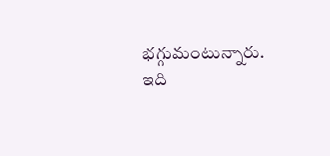భగ్గుమంటున్నారు. ఇది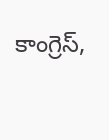కాంగ్రెస్,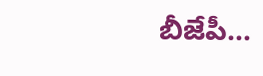బీజేపీ…